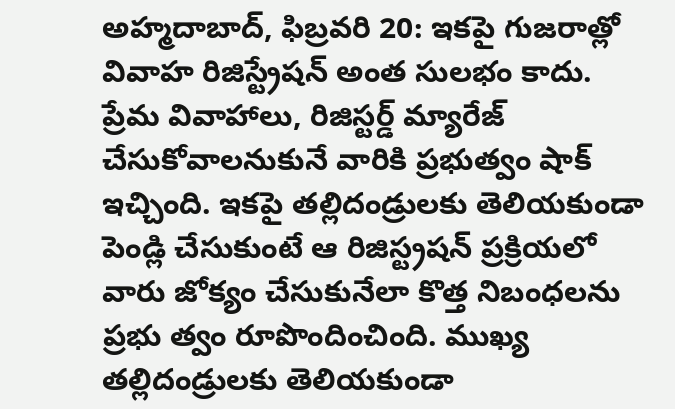అహ్మదాబాద్, ఫిబ్రవరి 20: ఇకపై గుజరాత్లో వివాహ రిజిస్ట్రేషన్ అంత సులభం కాదు. ప్రేమ వివాహాలు, రిజిస్టర్డ్ మ్యారేజ్ చేసుకోవాలనుకునే వారికి ప్రభుత్వం షాక్ ఇచ్చింది. ఇకపై తల్లిదండ్రులకు తెలియకుండా పెండ్లి చేసుకుంటే ఆ రిజిస్ట్రషన్ ప్రక్రియలో వారు జోక్యం చేసుకునేలా కొత్త నిబంధలను ప్రభు త్వం రూపొందించింది. ముఖ్య తల్లిదండ్రులకు తెలియకుండా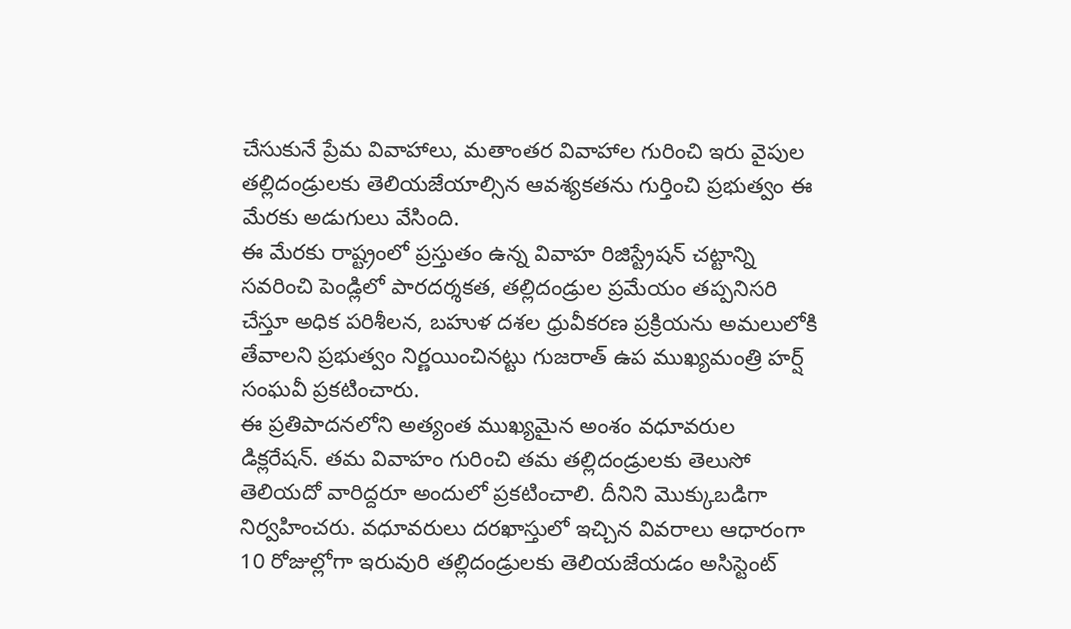చేసుకునే ప్రేమ వివాహాలు, మతాంతర వివాహాల గురించి ఇరు వైపుల తల్లిదండ్రులకు తెలియజేయాల్సిన ఆవశ్యకతను గుర్తించి ప్రభుత్వం ఈ మేరకు అడుగులు వేసింది.
ఈ మేరకు రాష్ట్రంలో ప్రస్తుతం ఉన్న వివాహ రిజిస్ట్రేషన్ చట్టాన్ని సవరించి పెండ్లిలో పారదర్శకత, తల్లిదండ్రుల ప్రమేయం తప్పనిసరి చేస్తూ అధిక పరిశీలన, బహుళ దశల ధ్రువీకరణ ప్రక్రియను అమలులోకి తేవాలని ప్రభుత్వం నిర్ణయించినట్టు గుజరాత్ ఉప ముఖ్యమంత్రి హర్ష్ సంఘవీ ప్రకటించారు.
ఈ ప్రతిపాదనలోని అత్యంత ముఖ్యమైన అంశం వధూవరుల డిక్లరేషన్. తమ వివాహం గురించి తమ తల్లిదండ్రులకు తెలుసో తెలియదో వారిద్దరూ అందులో ప్రకటించాలి. దీనిని మొక్కుబడిగా నిర్వహించరు. వధూవరులు దరఖాస్తులో ఇచ్చిన వివరాలు ఆధారంగా 10 రోజుల్లోగా ఇరువురి తల్లిదండ్రులకు తెలియజేయడం అసిస్టెంట్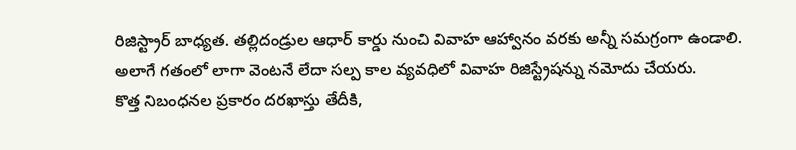రిజిస్ట్రార్ బాధ్యత. తల్లిదండ్రుల ఆధార్ కార్డు నుంచి వివాహ ఆహ్వానం వరకు అన్నీ సమగ్రంగా ఉండాలి. అలాగే గతంలో లాగా వెంటనే లేదా సల్ప కాల వ్యవధిలో వివాహ రిజిస్ట్రేషన్ను నమోదు చేయరు.
కొత్త నిబంధనల ప్రకారం దరఖాస్తు తేదీకి,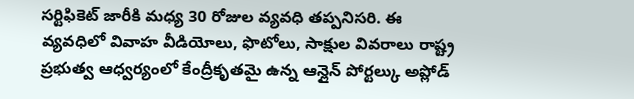సర్టిఫికెట్ జారీకి మధ్య 30 రోజుల వ్యవధి తప్పనిసరి. ఈ వ్యవధిలో వివాహ వీడియోలు, ఫొటోలు, సాక్షుల వివరాలు రాష్ట్ర ప్రభుత్వ ఆధ్వర్యంలో కేంద్రీకృతమై ఉన్న ఆన్లైన్ పోర్టల్కు అప్లోడ్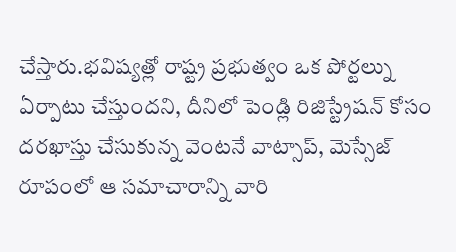చేస్తారు.భవిష్యత్లో రాష్ట్ర ప్రభుత్వం ఒక పోర్టల్ను ఏర్పాటు చేస్తుందని, దీనిలో పెండ్లి రిజిస్ట్రేషన్ కోసం దరఖాస్తు చేసుకున్న వెంటనే వాట్సాప్, మెస్సేజ్ రూపంలో ఆ సమాచారాన్ని వారి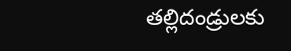తల్లిదండ్రులకు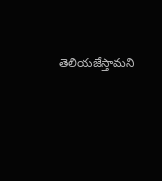తెలియజేస్తామని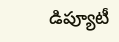డిప్యూటీ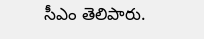సీఎం తెలిపారు.